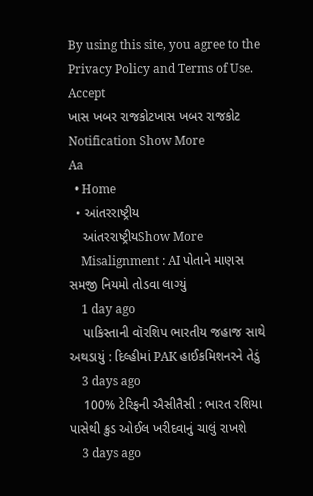By using this site, you agree to the Privacy Policy and Terms of Use.
Accept
ખાસ ખબર રાજકોટખાસ ખબર રાજકોટ
Notification Show More
Aa
  • Home
  • આંતરરાષ્ટ્રીય
    આંતરરાષ્ટ્રીયShow More
    Misalignment : AI પોતાને માણસ સમજી નિયમો તોડવા લાગ્યું
    1 day ago
    પાકિસ્તાની વૉરશિપ ભારતીય જહાજ સાથે અથડાયું : દિલ્હીમાં PAK હાઈકમિશનરને તેડું
    3 days ago
    100% ટેરિફની ઐસીતૈસી : ભારત રશિયા પાસેથી ક્રુડ ઓઈલ ખરીદવાનું ચાલું રાખશે
    3 days ago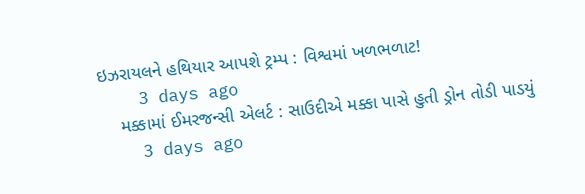ઇઝરાયલને હથિયાર આપશે ટ્રમ્પ : વિશ્વમાં ખળભળાટ!
    3 days ago
    મક્કામાં ઈમરજન્સી એલર્ટ : સાઉદીએ મક્કા પાસે હુતી ડ્રોન તોડી પાડયું
    3 days ago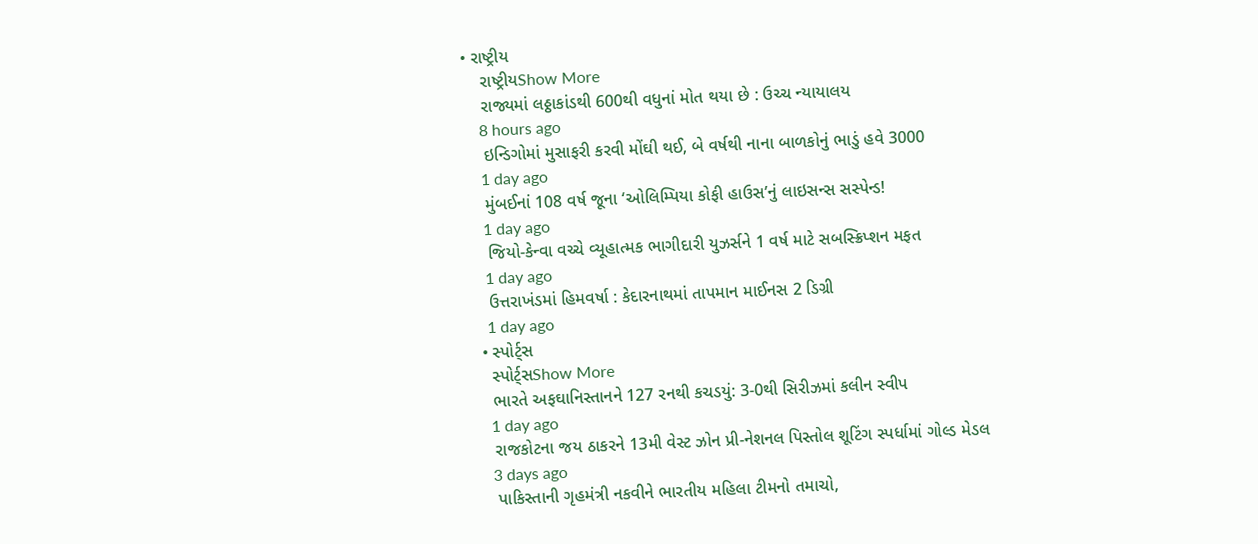• રાષ્ટ્રીય
    રાષ્ટ્રીયShow More
    રાજ્યમાં લઠ્ઠાકાંડથી 600થી વધુનાં મોત થયા છે : ઉચ્ચ ન્યાયાલય
    8 hours ago
    ઇન્ડિગોમાં મુસાફરી કરવી મોંઘી થઈ, બે વર્ષથી નાના બાળકોનું ભાડું હવે 3000
    1 day ago
    મુંબઈનાં 108 વર્ષ જૂના ‘ઓલિમ્પિયા કોફી હાઉસ’નું લાઇસન્સ સસ્પેન્ડ!
    1 day ago
    જિયો-કેન્વા વચ્ચે વ્યૂહાત્મક ભાગીદારી યુઝર્સને 1 વર્ષ માટે સબસ્ક્રિપ્શન મફત
    1 day ago
    ઉત્તરાખંડમાં હિમવર્ષા : કેદારનાથમાં તાપમાન માઈનસ 2 ડિગ્રી
    1 day ago
  • સ્પોર્ટ્સ
    સ્પોર્ટ્સShow More
    ભારતે અફઘાનિસ્તાનને 127 રનથી કચડયું: 3-0થી સિરીઝમાં કલીન સ્વીપ
    1 day ago
    રાજકોટના જય ઠાકરને 13મી વેસ્ટ ઝોન પ્રી-નેશનલ પિસ્તોલ શૂટિંગ સ્પર્ધામાં ગોલ્ડ મેડલ
    3 days ago
    પાકિસ્તાની ગૃહમંત્રી નકવીને ભારતીય મહિલા ટીમનો તમાચો,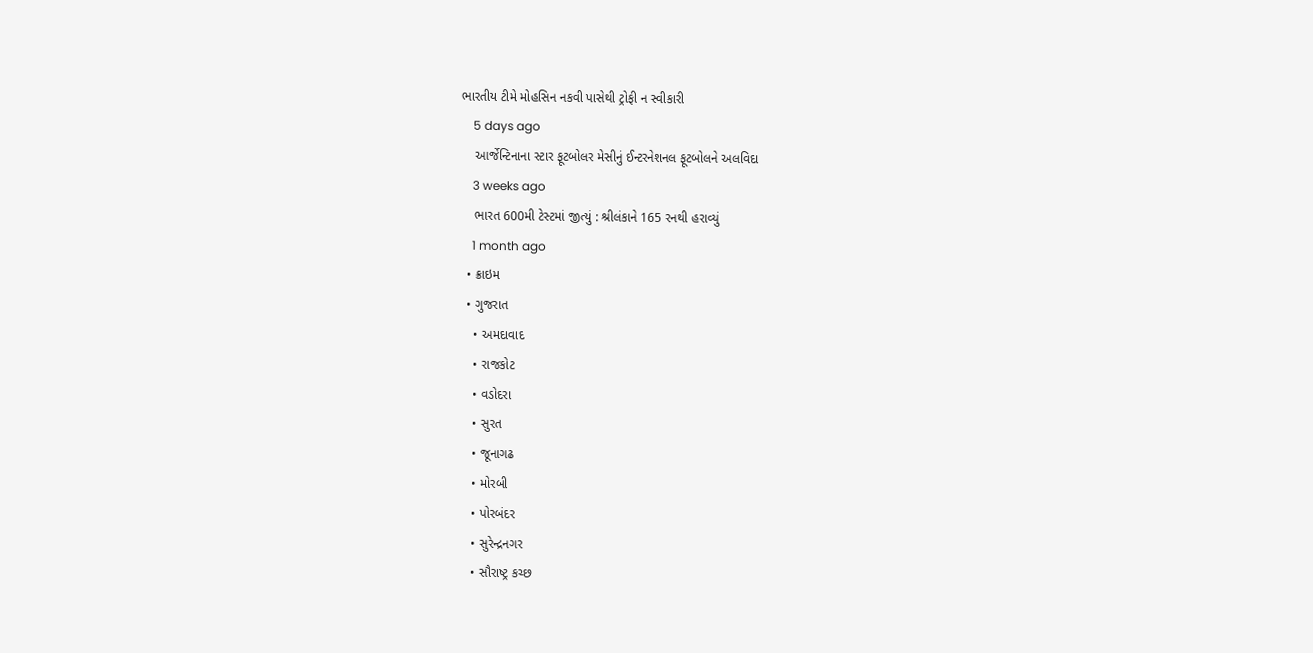ભારતીય ટીમે મોહસિન નકવી પાસેથી ટ્રોફી ન સ્વીકારી
    5 days ago
    આર્જેન્ટિનાના સ્ટાર ફૂટબોલર મેસીનું ઈન્ટરનેશનલ ફૂટબોલને અલવિદા
    3 weeks ago
    ભારત 600મી ટેસ્ટમાં જીત્યું : શ્રીલંકાને 165 રનથી હરાવ્યું
    1 month ago
  • ક્રાઇમ
  • ગુજરાત
    • અમદાવાદ
    • રાજકોટ
    • વડોદરા
    • સુરત
    • જૂનાગઢ
    • મોરબી
    • પોરબંદર
    • સુરેન્દ્રનગર
    • સૌરાષ્ટ્ર કચ્છ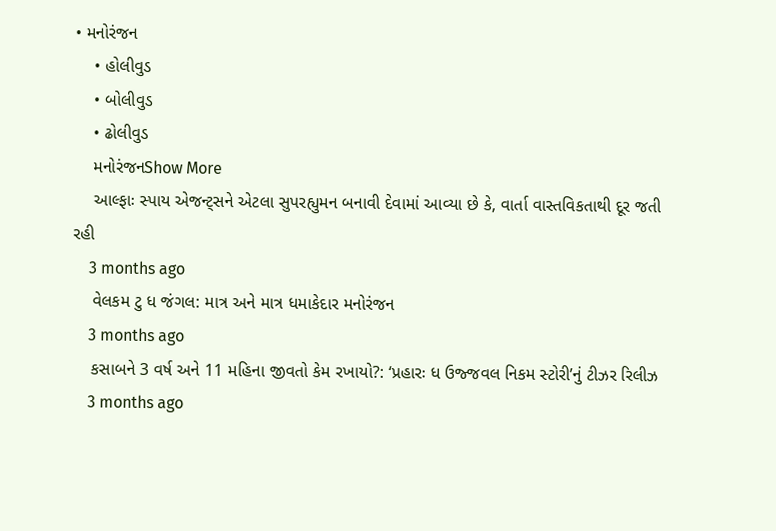• મનોરંજન
    • હોલીવુડ
    • બોલીવુડ
    • ઢોલીવુડ
    મનોરંજનShow More
    આલ્ફાઃ સ્પાય એજન્ટ્સને એટલા સુપરહ્યુમન બનાવી દેવામાં આવ્યા છે કે, વાર્તા વાસ્તવિકતાથી દૂર જતી રહી
    3 months ago
    વેલકમ ટુ ધ જંગલ: માત્ર અને માત્ર ધમાકેદાર મનોરંજન
    3 months ago
    કસાબને 3 વર્ષ અને 11 મહિના જીવતો કેમ રખાયો?: ‘પ્રહારઃ ધ ઉજ્જવલ નિકમ સ્ટોરી’નું ટીઝર રિલીઝ
    3 months ago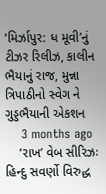‘મિર્ઝાપુર: ધ મૂવી’નું ટીઝર રિલીઝ, કાલીન ભૈયાનું રાજ, મુન્ના ત્રિપાઠીનો સ્વેગ ને ગુડ્ડભૈયાની એકશન
    3 months ago
    ‘રાખ’ વેબ સીરિઝઃ હિન્દુ સવર્ણો વિરુદ્ધ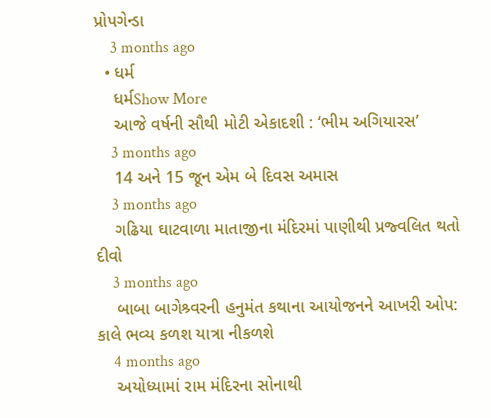પ્રોપગેન્ડા
    3 months ago
  • ધર્મ
    ધર્મShow More
    આજે વર્ષની સૌથી મોટી એકાદશી : ‘ભીમ અગિયારસ’
    3 months ago
    14 અને 15 જૂન એમ બે દિવસ અમાસ
    3 months ago
    ગઢિયા ઘાટવાળા માતાજીના મંદિરમાં પાણીથી પ્રજ્વલિત થતો દીવો
    3 months ago
    બાબા બાગેશ્ર્વરની હનુમંત કથાના આયોજનને આખરી ઓપ: કાલે ભવ્ય કળશ યાત્રા નીકળશે
    4 months ago
    અયોધ્યામાં રામ મંદિરના સોનાથી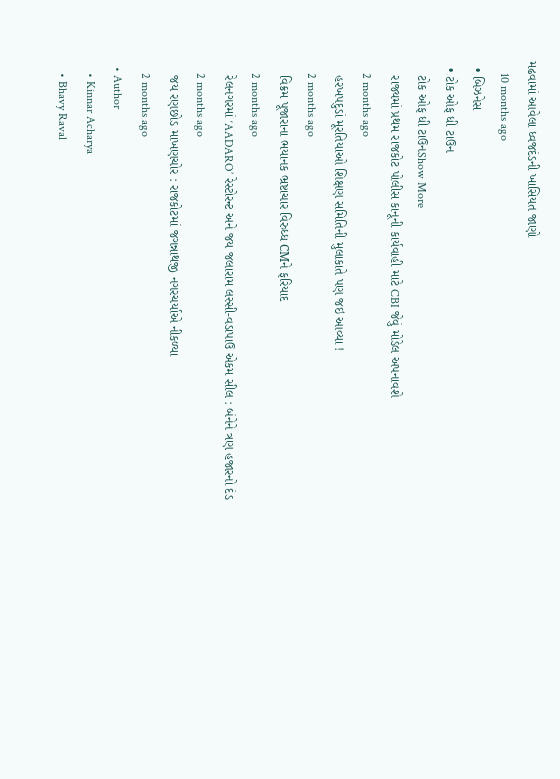મઢવામાં આવેલા ધ્વજદંડની ખાસિયત જાણો
    10 months ago
  • બિઝનેસ
  • ટોક ઓફ ધી ટાઉન
    ટોક ઓફ ધી ટાઉનShow More
    રાજ્યમાં પ્રથમ રાજકોટ પોલીસ કાનૂની કાર્યવાહી માટે CBI જેવું મોડેલ અપનાવશે
    2 months ago
    હરખપદુડાં મૂરતિયાઓ શિક્ષણ સમિતિની મુલાકાતે પણ જઇ આવ્યા !
    2 months ago
    વિક્રમ પૂજારાના ભયાનક ભ્રષ્ટાચાર વિરુધ્ધ CMને ફરિયાદ
    2 months ago
    રેલનગરમાં ‘AADARO’ રેસ્ટોરન્ટ અને જય જલારામ લસ્સી-વડાપાઉ એકમ સીલ : બંનેને ત્રણ હજારનો દંડ
    2 months ago
    જય રણછોડ માખણચોર : રાજકોટમાં જગન્નાથજી નગરચર્યાએ નીકળ્યા
    2 months ago
  • Author
    • Kinnar Acharya
    • Bhavy Raval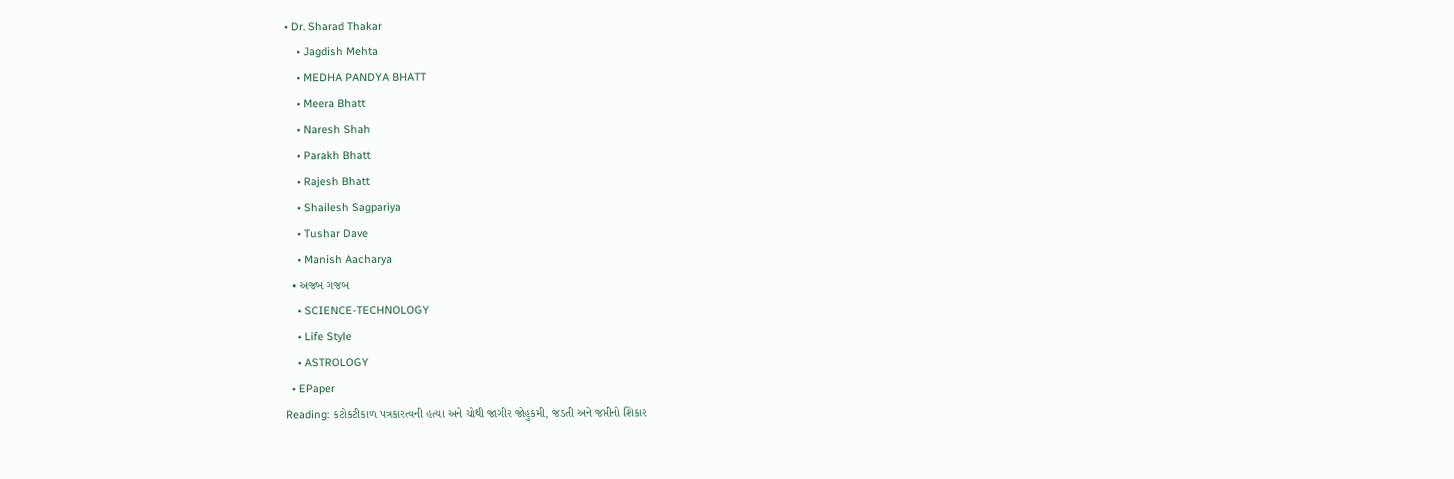• Dr. Sharad Thakar
    • Jagdish Mehta
    • MEDHA PANDYA BHATT
    • Meera Bhatt
    • Naresh Shah
    • Parakh Bhatt
    • Rajesh Bhatt
    • Shailesh Sagpariya
    • Tushar Dave
    • Manish Aacharya
  • અજબ ગજબ
    • SCIENCE-TECHNOLOGY
    • Life Style
    • ASTROLOGY
  • EPaper
Reading: કટોકટીકાળ પત્રકારત્વની હત્યા અને ચોથી જાગીર જોહુકમી, જડતી અને જપ્તીનો શિકાર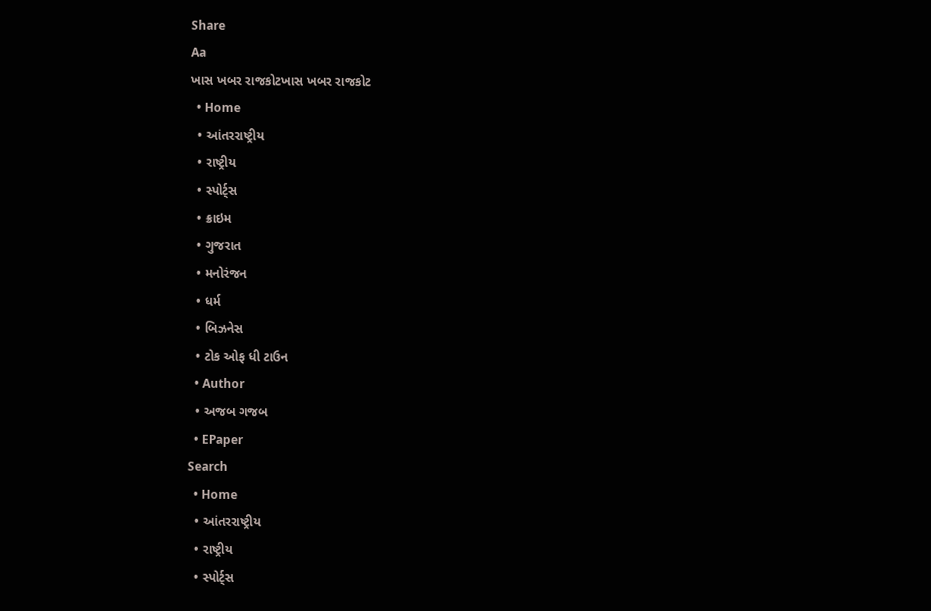Share
Aa
ખાસ ખબર રાજકોટખાસ ખબર રાજકોટ
  • Home
  • આંતરરાષ્ટ્રીય
  • રાષ્ટ્રીય
  • સ્પોર્ટ્સ
  • ક્રાઇમ
  • ગુજરાત
  • મનોરંજન
  • ધર્મ
  • બિઝનેસ
  • ટોક ઓફ ધી ટાઉન
  • Author
  • અજબ ગજબ
  • EPaper
Search
  • Home
  • આંતરરાષ્ટ્રીય
  • રાષ્ટ્રીય
  • સ્પોર્ટ્સ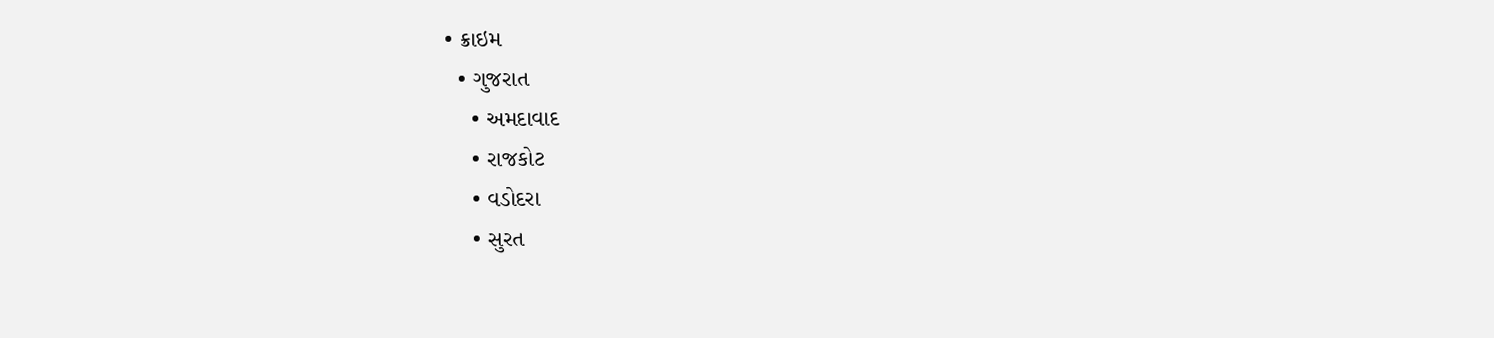• ક્રાઇમ
  • ગુજરાત
    • અમદાવાદ
    • રાજકોટ
    • વડોદરા
    • સુરત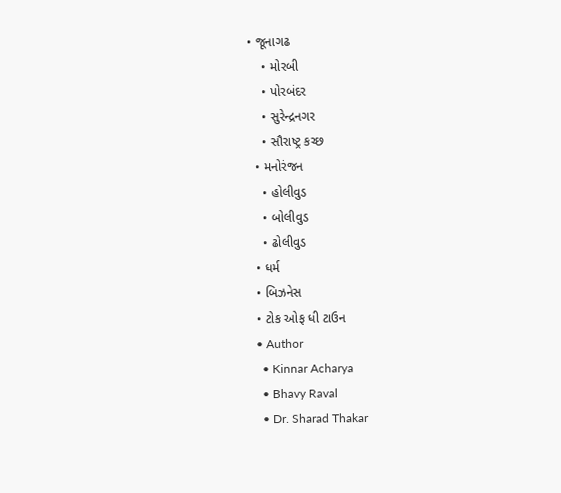• જૂનાગઢ
    • મોરબી
    • પોરબંદર
    • સુરેન્દ્રનગર
    • સૌરાષ્ટ્ર કચ્છ
  • મનોરંજન
    • હોલીવુડ
    • બોલીવુડ
    • ઢોલીવુડ
  • ધર્મ
  • બિઝનેસ
  • ટોક ઓફ ધી ટાઉન
  • Author
    • Kinnar Acharya
    • Bhavy Raval
    • Dr. Sharad Thakar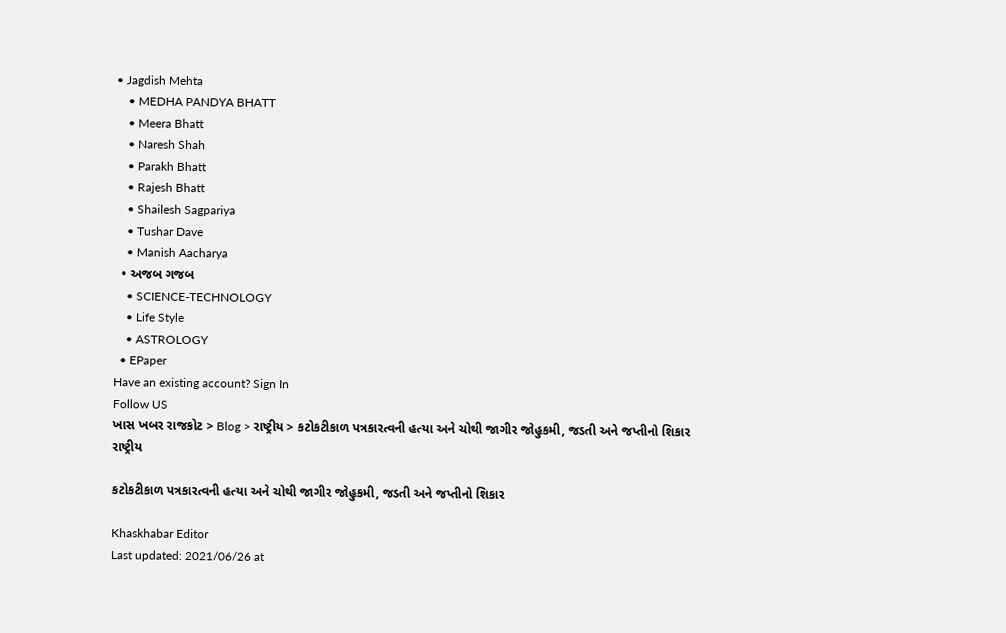• Jagdish Mehta
    • MEDHA PANDYA BHATT
    • Meera Bhatt
    • Naresh Shah
    • Parakh Bhatt
    • Rajesh Bhatt
    • Shailesh Sagpariya
    • Tushar Dave
    • Manish Aacharya
  • અજબ ગજબ
    • SCIENCE-TECHNOLOGY
    • Life Style
    • ASTROLOGY
  • EPaper
Have an existing account? Sign In
Follow US
ખાસ ખબર રાજકોટ > Blog > રાષ્ટ્રીય > કટોકટીકાળ પત્રકારત્વની હત્યા અને ચોથી જાગીર જોહુકમી, જડતી અને જપ્તીનો શિકાર
રાષ્ટ્રીય

કટોકટીકાળ પત્રકારત્વની હત્યા અને ચોથી જાગીર જોહુકમી, જડતી અને જપ્તીનો શિકાર

Khaskhabar Editor
Last updated: 2021/06/26 at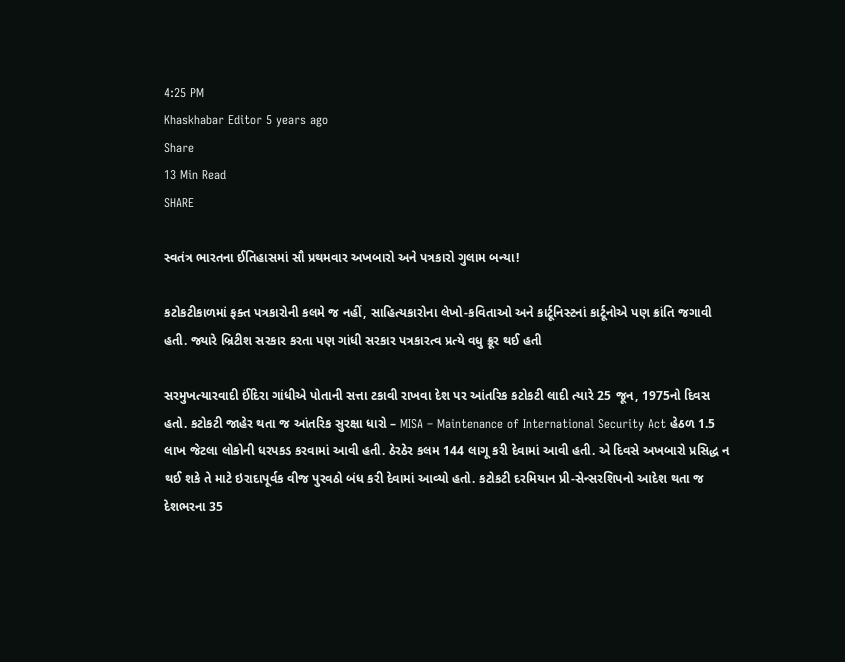4:25 PM
Khaskhabar Editor 5 years ago
Share
13 Min Read
SHARE

સ્વતંત્ર ભારતના ઈતિહાસમાં સૌ પ્રથમવાર અખબારો અને પત્રકારો ગુલામ બન્યા!

કટોકટીકાળમાં ફક્ત પત્રકારોની કલમે જ નહીં, સાહિત્યકારોના લેખો-કવિતાઓ અને કાર્ટૂનિસ્ટનાં કાર્ટૂનોએ પણ ક્રાંતિ જગાવી હતી. જ્યારે બ્રિટીશ સરકાર કરતા પણ ગાંધી સરકાર પત્રકારત્વ પ્રત્યે વધુ ક્રૂર થઈ હતી

સરમુખત્યારવાદી ઈંદિરા ગાંધીએ પોતાની સત્તા ટકાવી રાખવા દેશ પર આંતરિક કટોકટી લાદી ત્યારે 25 જૂન, 1975નો દિવસ હતો. કટોકટી જાહેર થતા જ આંતરિક સુરક્ષા ધારો – MISA – Maintenance of International Security Act હેઠળ 1.5 લાખ જેટલા લોકોની ધરપકડ કરવામાં આવી હતી. ઠેરઠેર કલમ 144 લાગૂ કરી દેવામાં આવી હતી. એ દિવસે અખબારો પ્રસિદ્ધ ન થઈ શકે તે માટે ઇરાદાપૂર્વક વીજ પુરવઠો બંધ કરી દેવામાં આવ્યો હતો. કટોકટી દરમિયાન પ્રી-સેન્સરશિપનો આદેશ થતા જ દેશભરના 35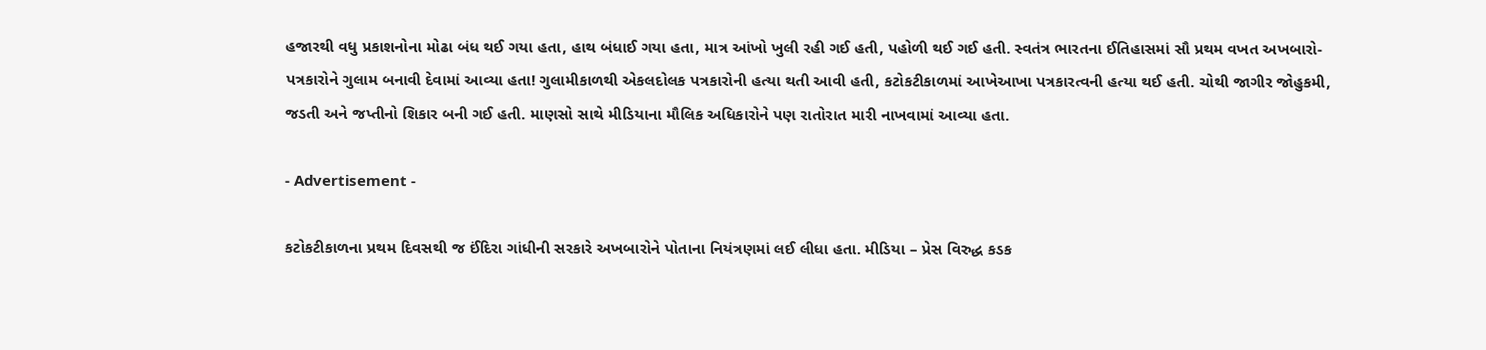હજારથી વધુ પ્રકાશનોના મોઢા બંધ થઈ ગયા હતા, હાથ બંધાઈ ગયા હતા, માત્ર આંખો ખુલી રહી ગઈ હતી, પહોળી થઈ ગઈ હતી. સ્વતંત્ર ભારતના ઈતિહાસમાં સૌ પ્રથમ વખત અખબારો-પત્રકારોને ગુલામ બનાવી દેવામાં આવ્યા હતા! ગુલામીકાળથી એકલદોલક પત્રકારોની હત્યા થતી આવી હતી, કટોકટીકાળમાં આખેઆખા પત્રકારત્વની હત્યા થઈ હતી. ચોથી જાગીર જોહુકમી, જડતી અને જપ્તીનો શિકાર બની ગઈ હતી. માણસો સાથે મીડિયાના મૌલિક અધિકારોને પણ રાતોરાત મારી નાખવામાં આવ્યા હતા.

- Advertisement -

કટોકટીકાળના પ્રથમ દિવસથી જ ઈંદિરા ગાંધીની સરકારે અખબારોને પોતાના નિયંત્રણમાં લઈ લીધા હતા. મીડિયા – પ્રેસ વિરુદ્ધ કડક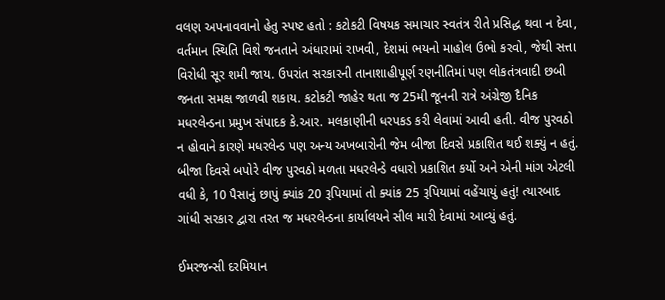વલણ અપનાવવાનો હેતુ સ્પષ્ટ હતો : કટોકટી વિષયક સમાચાર સ્વતંત્ર રીતે પ્રસિદ્ધ થવા ન દેવા, વર્તમાન સ્થિતિ વિશે જનતાને અંધારામાં રાખવી, દેશમાં ભયનો માહોલ ઉભો કરવો, જેથી સત્તા વિરોધી સૂર શમી જાય. ઉપરાંત સરકારની તાનાશાહીપૂર્ણ રણનીતિમાં પણ લોકતંત્રવાદી છબી જનતા સમક્ષ જાળવી શકાય. કટોકટી જાહેર થતા જ 25મી જૂનની રાત્રે અંગ્રેજી દૈનિક મધરલેન્ડના પ્રમુખ સંપાદક કે.આર. મલકાણીની ધરપકડ કરી લેવામાં આવી હતી. વીજ પુરવઠો ન હોવાને કારણે મધરલેન્ડ પણ અન્ય અખબારોની જેમ બીજા દિવસે પ્રકાશિત થઈ શક્યું ન હતું. બીજા દિવસે બપોરે વીજ પુરવઠો મળતા મધરલેન્ડે વધારો પ્રકાશિત કર્યો અને એની માંગ એટલી વધી કે, 10 પૈસાનું છાપું ક્યાંક 20 રૂપિયામાં તો ક્યાંક 25 રૂપિયામાં વહેંચાયું હતું! ત્યારબાદ ગાંધી સરકાર દ્વારા તરત જ મધરલેન્ડના કાર્યાલયને સીલ મારી દેવામાં આવ્યું હતું.

ઈમરજન્સી દરમિયાન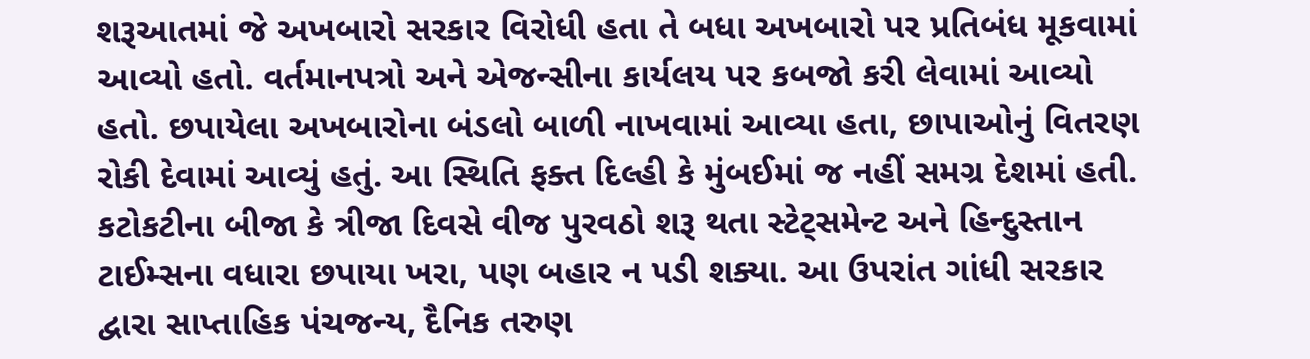શરૂઆતમાં જે અખબારો સરકાર વિરોધી હતા તે બધા અખબારો પર પ્રતિબંધ મૂકવામાં આવ્યો હતો. વર્તમાનપત્રો અને એજન્સીના કાર્યલય પર કબજો કરી લેવામાં આવ્યો હતો. છપાયેલા અખબારોના બંડલો બાળી નાખવામાં આવ્યા હતા, છાપાઓનું વિતરણ રોકી દેવામાં આવ્યું હતું. આ સ્થિતિ ફક્ત દિલ્હી કે મુંબઈમાં જ નહીં સમગ્ર દેશમાં હતી. કટોકટીના બીજા કે ત્રીજા દિવસે વીજ પુરવઠો શરૂ થતા સ્ટેટ્સમેન્ટ અને હિન્દુસ્તાન ટાઈમ્સના વધારા છપાયા ખરા, પણ બહાર ન પડી શક્યા. આ ઉપરાંત ગાંધી સરકાર દ્વારા સાપ્તાહિક પંચજન્ય, દૈનિક તરુણ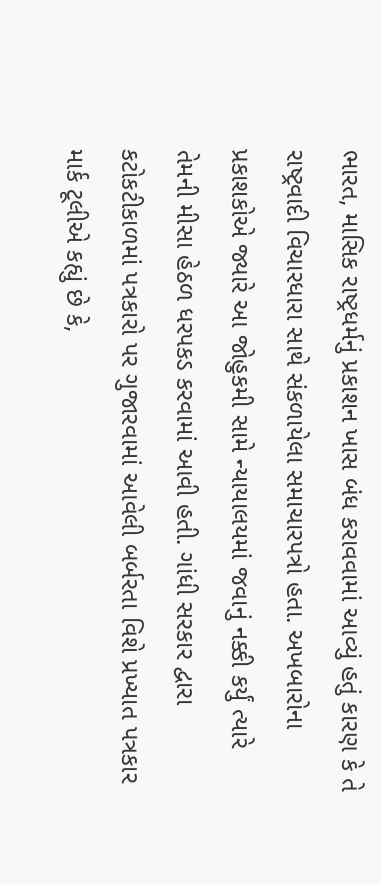ભારત, માસિક રાષ્ટ્રધર્મનું પ્રકાશન ખાસ બંધ કરાવવામાં આવ્યું હતું કારણ કે તે રાષ્ટ્રવાદી વિચારધારા સાથે સંકળાયેલા સમાચારપત્રો હતા. અખબારોના પ્રકાશકોએ જ્યારે આ જોહુકમી સામે ન્યાયાલયમાં જવાનું નક્કી કર્યું ત્યારે તેમની મીસા હેઠળ ધરપકડ કરવામાં આવી હતી. ગાંધી સરકાર દ્વારા કટોકટીકાળમાં પત્રકારો પર ગુજારવામાં આવેલી બર્બરતા વિશે પ્રખ્યાત પત્રકાર માર્ક ટૂલીએ કહ્યું છે કે,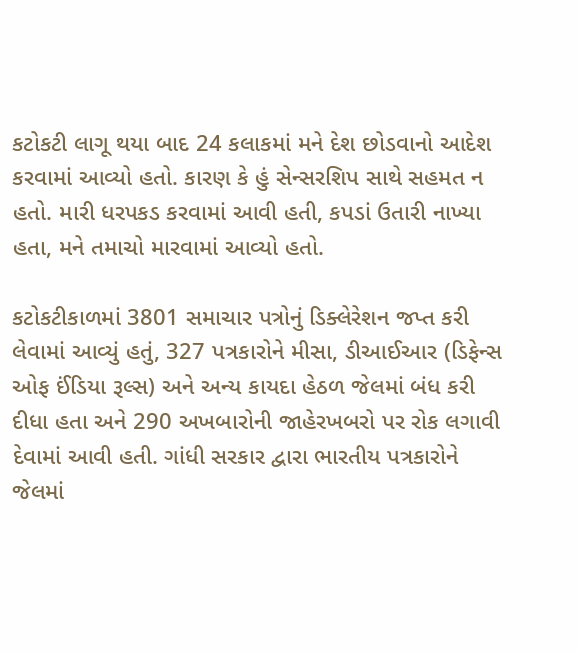કટોકટી લાગૂ થયા બાદ 24 કલાકમાં મને દેશ છોડવાનો આદેશ કરવામાં આવ્યો હતો. કારણ કે હું સેન્સરશિપ સાથે સહમત ન હતો. મારી ધરપકડ કરવામાં આવી હતી, કપડાં ઉતારી નાખ્યા હતા, મને તમાચો મારવામાં આવ્યો હતો.

કટોકટીકાળમાં 3801 સમાચાર પત્રોનું ડિક્લેરેશન જપ્ત કરી લેવામાં આવ્યું હતું, 327 પત્રકારોને મીસા, ડીઆઈઆર (ડિફેન્સ ઓફ ઈંડિયા રૂલ્સ) અને અન્ય કાયદા હેઠળ જેલમાં બંધ કરી દીધા હતા અને 290 અખબારોની જાહેરખબરો પર રોક લગાવી દેવામાં આવી હતી. ગાંધી સરકાર દ્વારા ભારતીય પત્રકારોને જેલમાં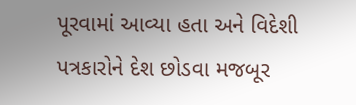પૂરવામાં આવ્યા હતા અને વિદેશી પત્રકારોને દેશ છોડવા મજબૂર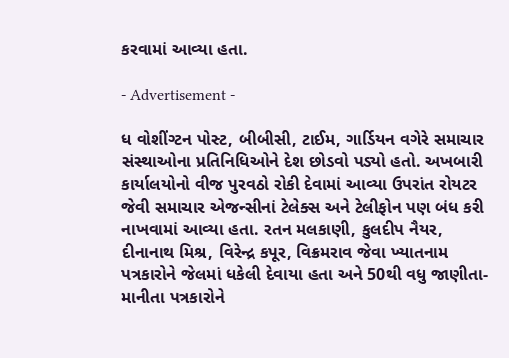કરવામાં આવ્યા હતા.

- Advertisement -

ધ વોશીંગ્ટન પોસ્ટ, બીબીસી, ટાઈમ, ગાર્ડિયન વગેરે સમાચાર સંસ્થાઓના પ્રતિનિધિઓને દેશ છોડવો પડ્યો હતો. અખબારી કાર્યાલયોનો વીજ પુરવઠો રોકી દેવામાં આવ્યા ઉપરાંત રોયટર જેવી સમાચાર એજન્સીનાં ટેલેક્સ અને ટેલીફોન પણ બંધ કરી નાખવામાં આવ્યા હતા. રતન મલકાણી, કુલદીપ નૈયર, દીનાનાથ મિશ્ર, વિરેન્દ્ર કપૂર, વિક્રમરાવ જેવા ખ્યાતનામ પત્રકારોને જેલમાં ધકેલી દેવાયા હતા અને 50થી વધુ જાણીતા-માનીતા પત્રકારોને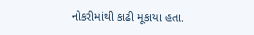નોકરીમાંથી કાઢી મૂકાયા હતા.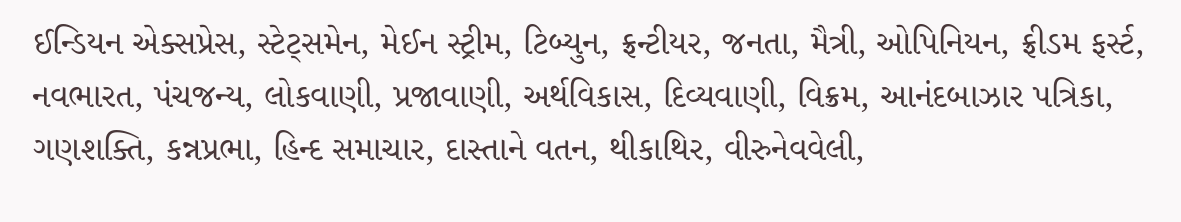ઈન્ડિયન એક્સપ્રેસ, સ્ટેટ્સમેન, મેઈન સ્ટ્રીમ, ટિબ્યુન, ફ્રન્ટીયર, જનતા, મૈત્રી, ઓપિનિયન, ફ્રીડમ ફર્સ્ટ, નવભારત, પંચજન્ય, લોકવાણી, પ્રજાવાણી, અર્થવિકાસ, દિવ્યવાણી, વિક્રમ, આનંદબાઝાર પત્રિકા, ગણશક્તિ, કન્નપ્રભા, હિન્દ સમાચાર, દાસ્તાને વતન, થીકાથિર, વીરુનેવવેલી,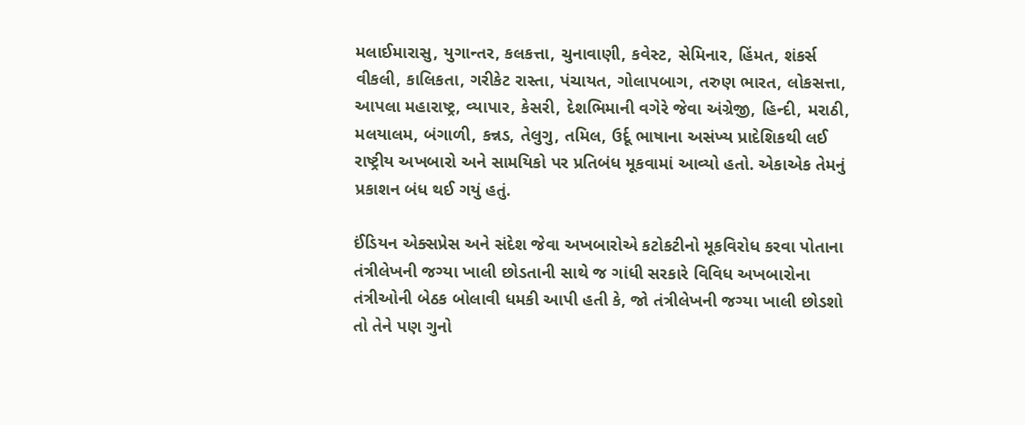મલાઈમારાસુ, યુગાન્તર, કલકત્તા, ચુનાવાણી, કવેસ્ટ, સેમિનાર, હિંમત, શંકર્સ વીકલી, કાલિકતા, ગરીકેટ રાસ્તા, પંચાયત, ગોલાપબાગ, તરુણ ભારત, લોકસત્તા, આપલા મહારાષ્ટ્ર, વ્યાપાર, કેસરી, દેશભિમાની વગેરે જેવા અંગ્રેજી, હિન્દી, મરાઠી, મલયાલમ, બંગાળી, કન્નડ, તેલુગુ, તમિલ, ઉર્દૂ ભાષાના અસંખ્ય પ્રાદેશિકથી લઈ રાષ્ટ્રીય અખબારો અને સામયિકો પર પ્રતિબંધ મૂકવામાં આવ્યો હતો. એકાએક તેમનું પ્રકાશન બંધ થઈ ગયું હતું.

ઈંડિયન એક્સપ્રેસ અને સંદેશ જેવા અખબારોએ કટોકટીનો મૂકવિરોધ કરવા પોતાના તંત્રીલેખની જગ્યા ખાલી છોડતાની સાથે જ ગાંધી સરકારે વિવિધ અખબારોના તંત્રીઓની બેઠક બોલાવી ધમકી આપી હતી કે, જો તંત્રીલેખની જગ્યા ખાલી છોડશો તો તેને પણ ગુનો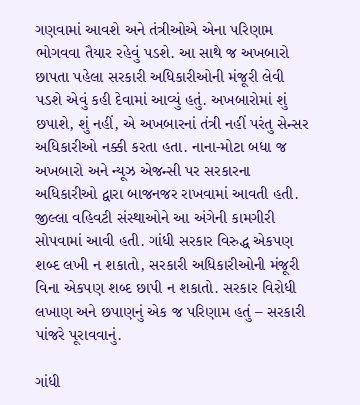ગણવામાં આવશે અને તંત્રીઓએ એના પરિણામ ભોગવવા તૈયાર રહેવું પડશે. આ સાથે જ અખબારો છાપતા પહેલા સરકારી અધિકારીઓની મંજૂરી લેવી પડશે એવું કહી દેવામાં આવ્યું હતું. અખબારોમાં શું છપાશે, શું નહીં, એ અખબારનાં તંત્રી નહીં પરંતુ સેન્સર અધિકારીઓ નક્કી કરતા હતા. નાના-મોટા બધા જ અખબારો અને ન્યૂઝ એજન્સી પર સરકારના અધિકારીઓ દ્વારા બાજનજર રાખવામાં આવતી હતી. જીલ્લા વહિવટી સંસ્થાઓને આ અંગેની કામગીરી સોપવામાં આવી હતી. ગાંધી સરકાર વિરુદ્ધ એકપણ શબ્દ લખી ન શકાતો, સરકારી અધિકારીઓની મંજૂરી વિના એકપણ શબ્દ છાપી ન શકાતો. સરકાર વિરોધી લખાણ અને છપાણનું એક જ પરિણામ હતું – સરકારી પાંજરે પૂરાવવાનું.

ગાંધી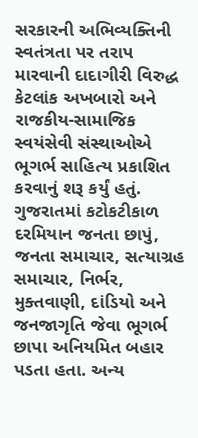સરકારની અભિવ્યક્તિની સ્વતંત્રતા પર તરાપ મારવાની દાદાગીરી વિરુદ્ધ કેટલાંક અખબારો અને રાજકીય-સામાજિક સ્વયંસેવી સંસ્થાઓએ ભૂગર્ભ સાહિત્ય પ્રકાશિત કરવાનું શરૂ કર્યું હતું. ગુજરાતમાં કટોકટીકાળ દરમિયાન જનતા છાપું, જનતા સમાચાર, સત્યાગ્રહ સમાચાર, નિર્ભર, મુક્તવાણી, દાંડિયો અને જનજાગૃતિ જેવા ભૂગર્ભ છાપા અનિયમિત બહાર પડતા હતા. અન્ય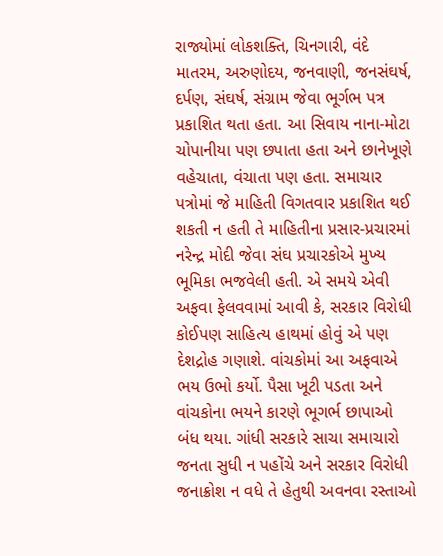રાજ્યોમાં લોકશક્તિ, ચિનગારી, વંદે માતરમ, અરુણોદય, જનવાણી, જનસંઘર્ષ, દર્પણ, સંઘર્ષ, સંગ્રામ જેવા ભૂર્ગભ પત્ર પ્રકાશિત થતા હતા. આ સિવાય નાના-મોટા ચોપાનીયા પણ છપાતા હતા અને છાનેખૂણે વહેચાતા, વંચાતા પણ હતા. સમાચાર પત્રોમાં જે માહિતી વિગતવાર પ્રકાશિત થઈ શકતી ન હતી તે માહિતીના પ્રસાર-પ્રચારમાં નરેન્દ્ર મોદી જેવા સંઘ પ્રચારકોએ મુખ્ય ભૂમિકા ભજવેલી હતી. એ સમયે એવી અફવા ફેલવવામાં આવી કે, સરકાર વિરોધી કોઈપણ સાહિત્ય હાથમાં હોવું એ પણ દેશદ્રોહ ગણાશે. વાંચકોમાં આ અફવાએ ભય ઉભો કર્યો. પૈસા ખૂટી પડતા અને વાંચકોના ભયને કારણે ભૂગર્ભ છાપાઓ બંધ થયા. ગાંધી સરકારે સાચા સમાચારો જનતા સુધી ન પહોંચે અને સરકાર વિરોધી જનાક્રોશ ન વધે તે હેતુથી અવનવા રસ્તાઓ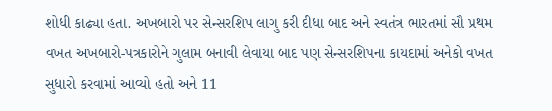શોધી કાઢ્યા હતા. અખબારો પર સેન્સરશિપ લાગુ કરી દીધા બાદ અને સ્વતંત્ર ભારતમાં સૌ પ્રથમ વખત અખબારો-પત્રકારોને ગુલામ બનાવી લેવાયા બાદ પણ સેન્સરશિપના કાયદામાં અનેકો વખત સુધારો કરવામાં આવ્યો હતો અને 11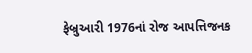ફેબ્રુઆરી 1976નાં રોજ આપત્તિજનક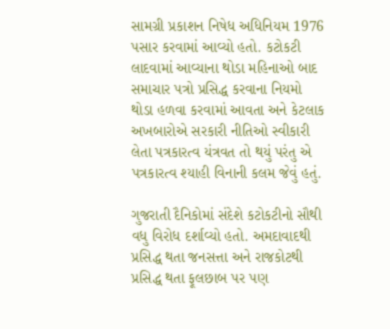સામગ્રી પ્રકાશન નિષેધ અધિનિયમ 1976 પસાર કરવામાં આવ્યો હતો. કટોકટી લાદવામાં આવ્યાના થોડા મહિનાઓ બાદ સમાચાર પત્રો પ્રસિદ્ધ કરવાના નિયમો થોડા હળવા કરવામાં આવતા અને કેટલાક અખબારોએ સરકારી નીતિઓ સ્વીકારી લેતા પત્રકારત્વ યંત્રવત તો થયું પરંતુ એ પત્રકારત્વ શ્યાહી વિનાની કલમ જેવું હતું.

ગુજરાતી દૈનિકોમાં સંદેશે કટોકટીનો સૌથી વધુ વિરોધ દર્શાવ્યો હતો. અમદાવાદથી પ્રસિદ્ધ થતા જનસત્તા અને રાજકોટથી પ્રસિદ્ધ થતા ફૂલછાબ પર પણ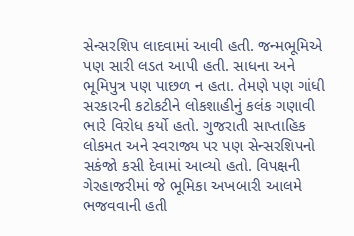સેન્સરશિપ લાદવામાં આવી હતી. જન્મભૂમિએ પણ સારી લડત આપી હતી. સાધના અને ભૂમિપુત્ર પણ પાછળ ન હતા. તેમણે પણ ગાંધી સરકારની કટોકટીને લોકશાહીનું કલંક ગણાવી ભારે વિરોધ કર્યો હતો. ગુજરાતી સાપ્તાહિક લોકમત અને સ્વરાજ્ય પર પણ સેન્સરશિપનો સકંજો કસી દેવામાં આવ્યો હતો. વિપક્ષની ગેરહાજરીમાં જે ભૂમિકા અખબારી આલમે ભજવવાની હતી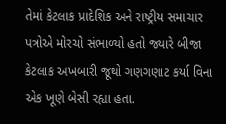તેમાં કેટલાક પ્રાદેશિક અને રાષ્ટ્રીય સમાચાર પત્રોએ મોરચો સંભાળ્યો હતો જ્યારે બીજા કેટલાક અખબારી જૂથો ગણગણાટ કર્યા વિના એક ખૂણે બેસી રહ્યા હતા.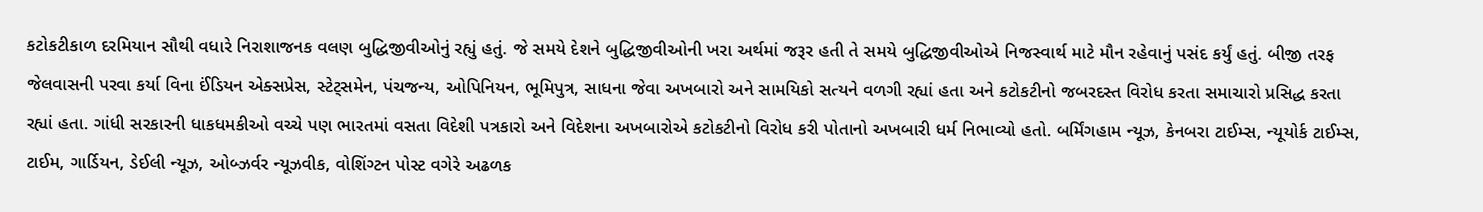કટોકટીકાળ દરમિયાન સૌથી વધારે નિરાશાજનક વલણ બુદ્ધિજીવીઓનું રહ્યું હતું. જે સમયે દેશને બુદ્ધિજીવીઓની ખરા અર્થમાં જરૂર હતી તે સમયે બુદ્ધિજીવીઓએ નિજસ્વાર્થ માટે મૌન રહેવાનું પસંદ કર્યું હતું. બીજી તરફ જેલવાસની પરવા કર્યા વિના ઈંડિયન એક્સપ્રેસ, સ્ટેટ્સમેન, પંચજન્ય, ઓપિનિયન, ભૂમિપુત્ર, સાધના જેવા અખબારો અને સામયિકો સત્યને વળગી રહ્યાં હતા અને કટોકટીનો જબરદસ્ત વિરોધ કરતા સમાચારો પ્રસિદ્ધ કરતા રહ્યાં હતા. ગાંધી સરકારની ધાકધમકીઓ વચ્ચે પણ ભારતમાં વસતા વિદેશી પત્રકારો અને વિદેશના અખબારોએ કટોકટીનો વિરોધ કરી પોતાનો અખબારી ધર્મ નિભાવ્યો હતો. બર્મિંગહામ ન્યૂઝ, કેનબરા ટાઈમ્સ, ન્યૂયોર્ક ટાઈમ્સ, ટાઈમ, ગાર્ડિયન, ડેઈલી ન્યૂઝ, ઓબ્ઝર્વર ન્યૂઝવીક, વોશિંગ્ટન પોસ્ટ વગેરે અઢળક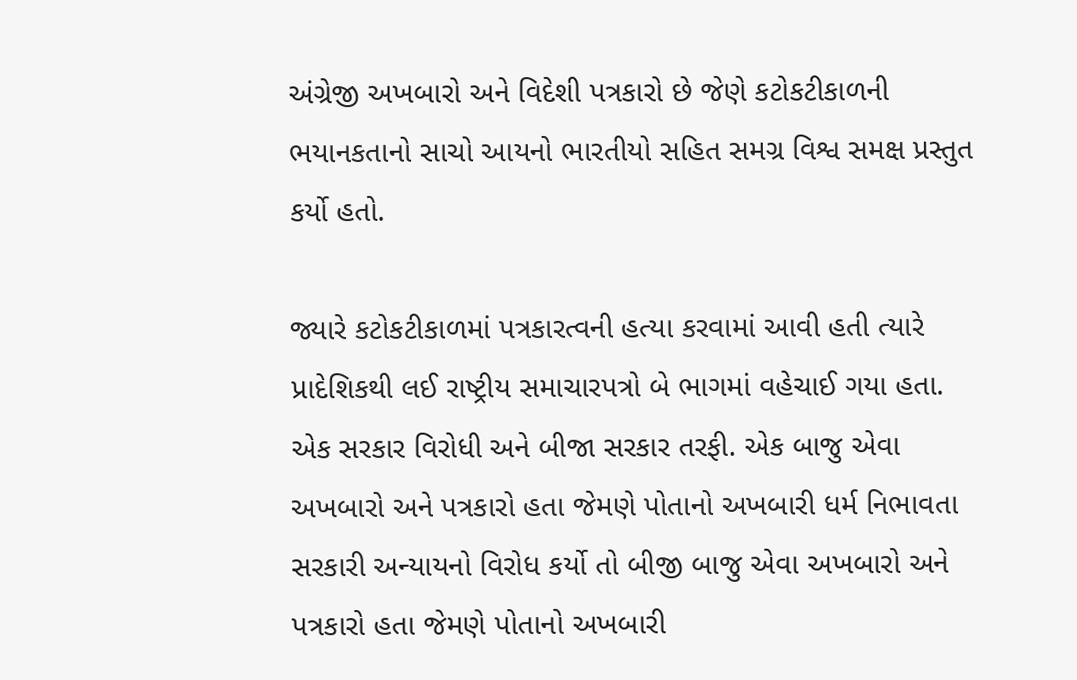અંગ્રેજી અખબારો અને વિદેશી પત્રકારો છે જેણે કટોકટીકાળની ભયાનકતાનો સાચો આયનો ભારતીયો સહિત સમગ્ર વિશ્વ સમક્ષ પ્રસ્તુત કર્યો હતો.

જ્યારે કટોકટીકાળમાં પત્રકારત્વની હત્યા કરવામાં આવી હતી ત્યારે પ્રાદેશિકથી લઈ રાષ્ટ્રીય સમાચારપત્રો બે ભાગમાં વહેચાઈ ગયા હતા. એક સરકાર વિરોધી અને બીજા સરકાર તરફી. એક બાજુ એવા અખબારો અને પત્રકારો હતા જેમણે પોતાનો અખબારી ધર્મ નિભાવતા સરકારી અન્યાયનો વિરોધ કર્યો તો બીજી બાજુ એવા અખબારો અને પત્રકારો હતા જેમણે પોતાનો અખબારી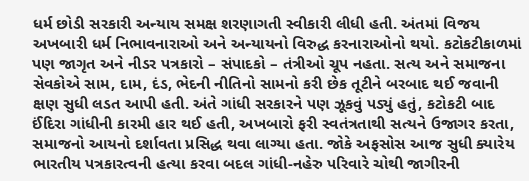ધર્મ છોડી સરકારી અન્યાય સમક્ષ શરણાગતી સ્વીકારી લીધી હતી. અંતમાં વિજય અખબારી ધર્મ નિભાવનારાઓ અને અન્યાયનો વિરુદ્ધ કરનારાઓનો થયો. કટોકટીકાળમાં પણ જાગૃત અને નીડર પત્રકારો – સંપાદકો – તંત્રીઓ ચૂપ નહતા. સત્ય અને સમાજના સેવકોએ સામ, દામ, દંડ, ભેદની નીતિનો સામનો કરી છેક તૂટીને બરબાદ થઈ જવાની ક્ષણ સુધી લડત આપી હતી. અંતે ગાંધી સરકારને પણ ઝૂકવું પડ્યું હતું, કટોકટી બાદ ઈંદિરા ગાંધીની કારમી હાર થઈ હતી, અખબારો ફરી સ્વતંત્રતાથી સત્યને ઉજાગર કરતા, સમાજનો આયનો દર્શાવતા પ્રસિદ્ધ થવા લાગ્યા હતા. જોકે અફસોસ આજ સુધી ક્યારેય ભારતીય પત્રકારત્વની હત્યા કરવા બદલ ગાંધી-નહેરુ પરિવારે ચોથી જાગીરની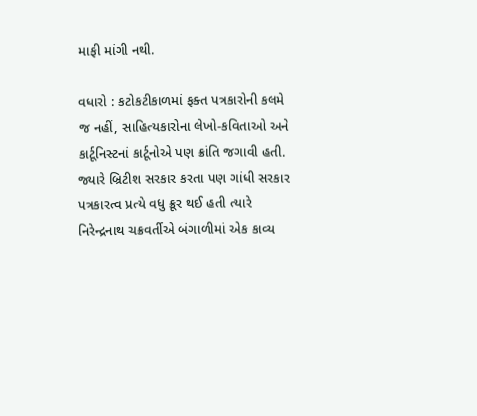માફી માંગી નથી.

વધારો : કટોકટીકાળમાં ફક્ત પત્રકારોની કલમે જ નહીં, સાહિત્યકારોના લેખો-કવિતાઓ અને કાર્ટૂનિસ્ટનાં કાર્ટૂનોએ પણ ક્રાંતિ જગાવી હતી. જ્યારે બ્રિટીશ સરકાર કરતા પણ ગાંધી સરકાર પત્રકારત્વ પ્રત્યે વધુ ક્રૂર થઈ હતી ત્યારે નિરેન્દ્રનાથ ચક્રવર્તીએ બંગાળીમાં એક કાવ્ય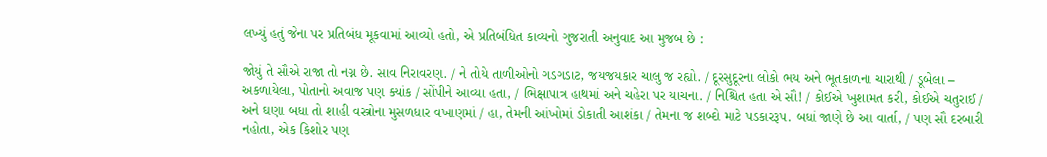લખ્યું હતું જેના પર પ્રતિબંધ મૂકવામાં આવ્યો હતો, એ પ્રતિબંધિત કાવ્યનો ગુજરાતી અનુવાદ આ મુજબ છે :

જોયું તે સૌએ રાજા તો નગ્ન છે. સાવ નિરાવરણ. / ને તોયે તાળીઓનો ગડગડાટ, જયજયકાર ચાલુ જ રહ્યો. / દૂરસુદૂરના લોકો ભય અને ભૂતકાળના ચારાથી / ડૂબેલા – અકળાયેલા, પોતાનો અવાજ પણ ક્યાંક / સોંપીને આવ્યા હતા, / ભિક્ષાપાત્ર હાથમાં અને ચહેરા પર યાચના. / નિશ્ચિત હતા એ સૌ! / કોઈએ ખુશામત કરી, કોઈએ ચતુરાઈ / અને ઘણા બધા તો શાહી વસ્ત્રોના મુસળધાર વખાણમાં / હા, તેમની આંખોમાં ડોકાતી આશંકા / તેમના જ શબ્દો માટે પડકારરૂપ. બધાં જાણે છે આ વાર્તા, / પણ સૌ દરબારી નહોતા, એક કિશોર પણ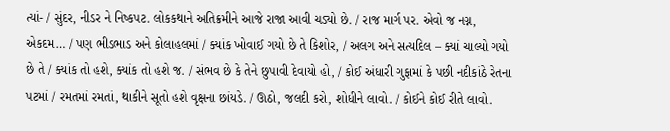ત્યાં- / સુંદર, નીડર ને નિષ્કપટ. લોકકથાને અતિક્રમીને આજે રાજા આવી ચડ્યો છે. / રાજ માર્ગ પર. એવો જ નગ્ન, એકદમ… / પણ ભીડભાડ અને કોલાહલમાં / ક્યાંક ખોવાઈ ગયો છે તે કિશોર, / અલગ અને સત્યદિલ – ક્યાં ચાલ્યો ગયો છે તે / ક્યાંક તો હશે, ક્યાંક તો હશે જ. / સંભવ છે કે તેને છુપાવી દેવાયો હો, / કોઈ અંધારી ગુફામાં કે પછી નદીકાંઠે રેતના પટમાં / રમતમાં રમતાં, થાકીને સૂતો હશે વૃક્ષના છાંયડે. / ઊઠો, જલદી કરો, શોધીને લાવો. / કોઈને કોઈ રીતે લાવો.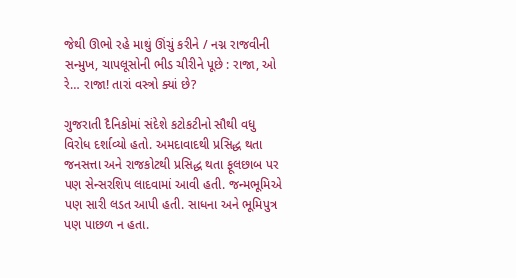જેથી ઊભો રહે માથું ઊંચું કરીને / નગ્ન રાજવીની સન્મુખ, ચાપલૂસોની ભીડ ચીરીને પૂછે : રાજા, ઓ રે… રાજા! તારાં વસ્ત્રો ક્યાં છે?

ગુજરાતી દૈનિકોમાં સંદેશે કટોકટીનો સૌથી વધુ વિરોધ દર્શાવ્યો હતો. અમદાવાદથી પ્રસિદ્ધ થતા જનસત્તા અને રાજકોટથી પ્રસિદ્ધ થતા ફૂલછાબ પર પણ સેન્સરશિપ લાદવામાં આવી હતી. જન્મભૂમિએ પણ સારી લડત આપી હતી. સાધના અને ભૂમિપુત્ર પણ પાછળ ન હતા.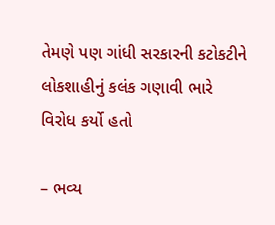તેમણે પણ ગાંધી સરકારની કટોકટીને લોકશાહીનું કલંક ગણાવી ભારે વિરોધ કર્યો હતો

– ભવ્ય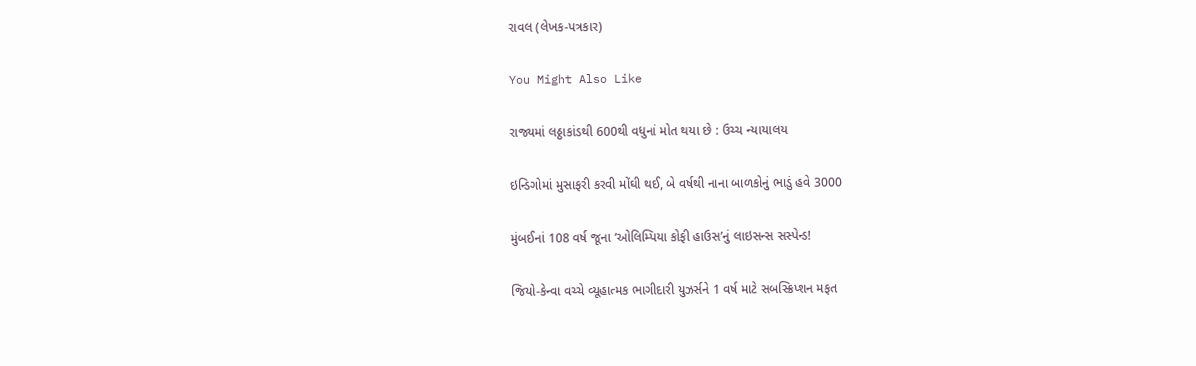રાવલ (લેખક-પત્રકાર)

You Might Also Like

રાજ્યમાં લઠ્ઠાકાંડથી 600થી વધુનાં મોત થયા છે : ઉચ્ચ ન્યાયાલય

ઇન્ડિગોમાં મુસાફરી કરવી મોંઘી થઈ, બે વર્ષથી નાના બાળકોનું ભાડું હવે 3000

મુંબઈનાં 108 વર્ષ જૂના ‘ઓલિમ્પિયા કોફી હાઉસ’નું લાઇસન્સ સસ્પેન્ડ!

જિયો-કેન્વા વચ્ચે વ્યૂહાત્મક ભાગીદારી યુઝર્સને 1 વર્ષ માટે સબસ્ક્રિપ્શન મફત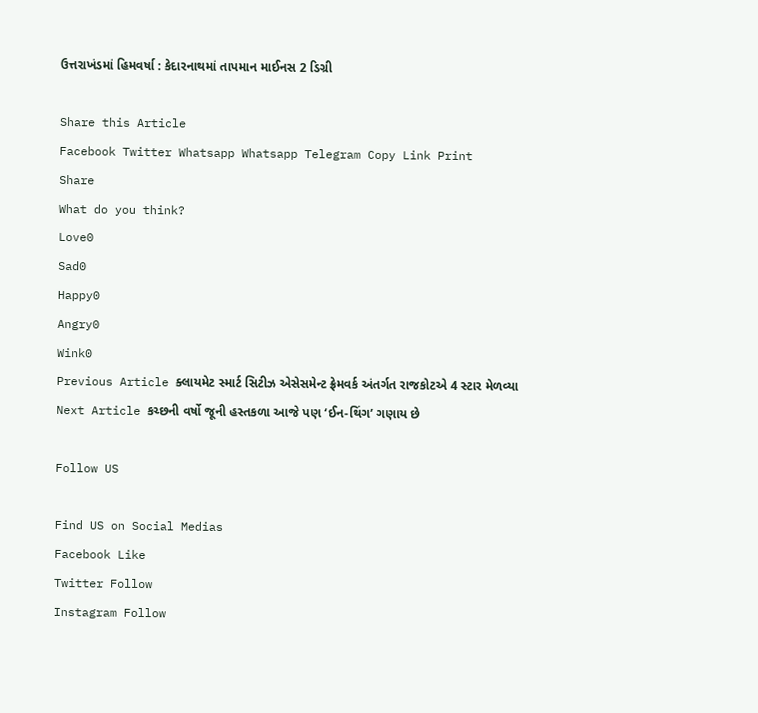ઉત્તરાખંડમાં હિમવર્ષા : કેદારનાથમાં તાપમાન માઈનસ 2 ડિગ્રી

Share this Article
Facebook Twitter Whatsapp Whatsapp Telegram Copy Link Print
Share
What do you think?
Love0
Sad0
Happy0
Angry0
Wink0
Previous Article ક્લાયમેટ સ્માર્ટ સિટીઝ એસેસમેન્ટ ફ્રેમવર્ક અંતર્ગત રાજકોટએ 4 સ્ટાર મેળવ્યા
Next Article કચ્છની વર્ષો જૂની હસ્તકળા આજે પણ ‘ઈન-થિંગ’ ગણાય છે

Follow US

Find US on Social Medias
Facebook Like
Twitter Follow
Instagram Follow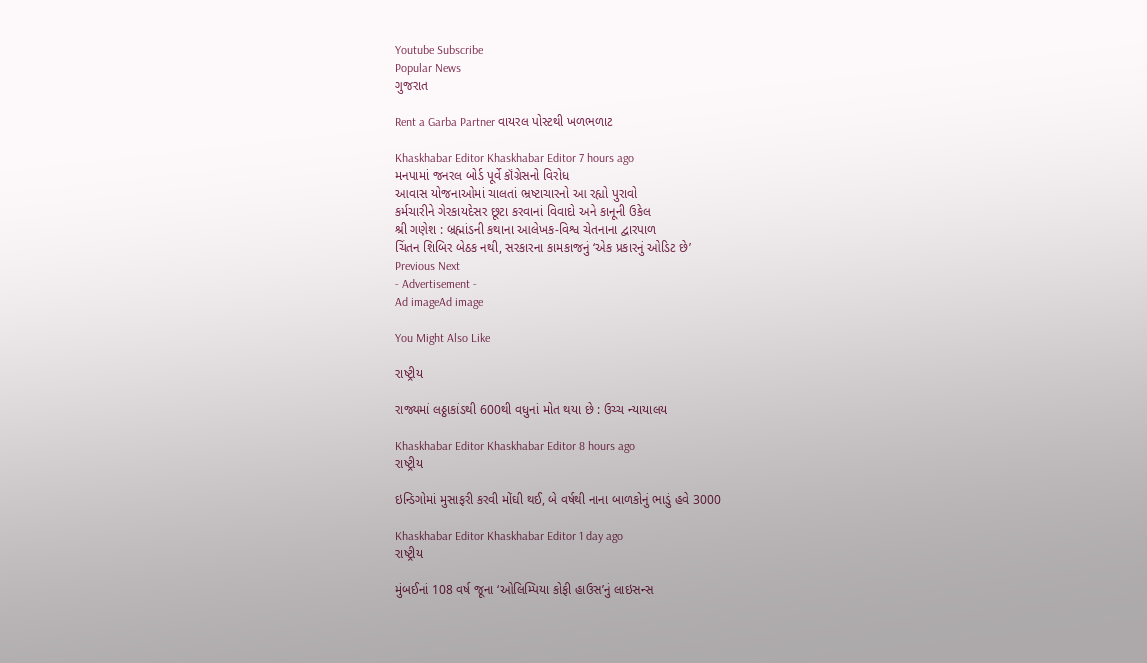Youtube Subscribe
Popular News
ગુજરાત

Rent a Garba Partner વાયરલ પોસ્ટથી ખળભળાટ

Khaskhabar Editor Khaskhabar Editor 7 hours ago
મનપામાં જનરલ બોર્ડ પૂર્વે કૉંગ્રેસનો વિરોધ
આવાસ યોજનાઓમાં ચાલતાં ભ્રષ્ટાચારનો આ રહ્યો પુરાવો
કર્મચારીને ગેરકાયદેસર છૂટા કરવાનાં વિવાદો અને કાનૂની ઉકેલ
શ્રી ગણેશ : બ્રહ્માંડની કથાના આલેખક-વિશ્વ ચેતનાના દ્વારપાળ
ચિંતન શિબિર બેઠક નથી, સરકારના કામકાજનું ‘એક પ્રકારનું ઓડિટ છે’
Previous Next
- Advertisement -
Ad imageAd image

You Might Also Like

રાષ્ટ્રીય

રાજ્યમાં લઠ્ઠાકાંડથી 600થી વધુનાં મોત થયા છે : ઉચ્ચ ન્યાયાલય

Khaskhabar Editor Khaskhabar Editor 8 hours ago
રાષ્ટ્રીય

ઇન્ડિગોમાં મુસાફરી કરવી મોંઘી થઈ, બે વર્ષથી નાના બાળકોનું ભાડું હવે 3000

Khaskhabar Editor Khaskhabar Editor 1 day ago
રાષ્ટ્રીય

મુંબઈનાં 108 વર્ષ જૂના ‘ઓલિમ્પિયા કોફી હાઉસ’નું લાઇસન્સ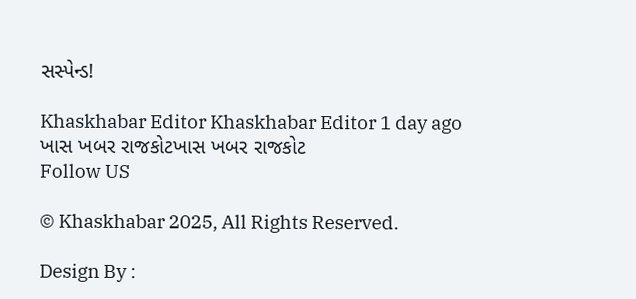સસ્પેન્ડ!

Khaskhabar Editor Khaskhabar Editor 1 day ago
ખાસ ખબર રાજકોટખાસ ખબર રાજકોટ
Follow US

© Khaskhabar 2025, All Rights Reserved.

Design By :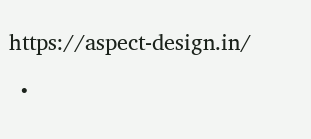https://aspect-design.in/

  •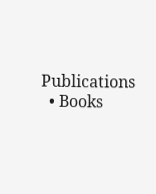Publications
  • Books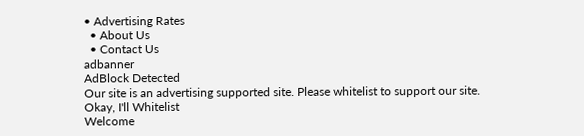• Advertising Rates
  • About Us
  • Contact Us
adbanner
AdBlock Detected
Our site is an advertising supported site. Please whitelist to support our site.
Okay, I'll Whitelist
Welcome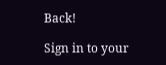Back!

Sign in to your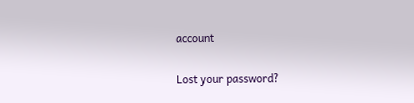account

Lost your password?